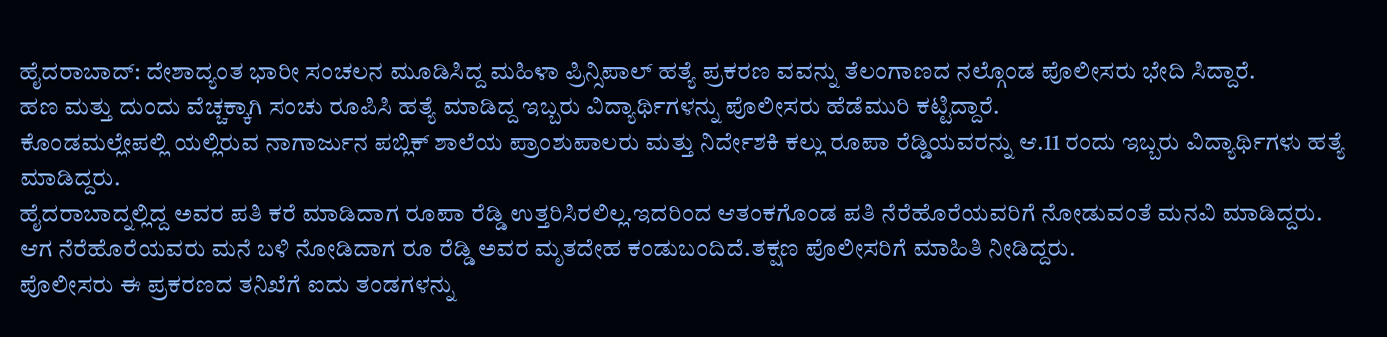ಹೈದರಾಬಾದ್: ದೇಶಾದ್ಯಂತ ಭಾರೀ ಸಂಚಲನ ಮೂಡಿಸಿದ್ದ ಮಹಿಳಾ ಪ್ರಿನ್ಸಿಪಾಲ್ ಹತ್ಯೆ ಪ್ರಕರಣ ವವನ್ನು ತೆಲಂಗಾಣದ ನಲ್ಗೊಂಡ ಪೊಲೀಸರು ಭೇದಿ ಸಿದ್ದಾರೆ.
ಹಣ ಮತ್ತು ದುಂದು ವೆಚ್ಚಕ್ಕಾಗಿ ಸಂಚು ರೂಪಿಸಿ ಹತ್ಯೆ ಮಾಡಿದ್ದ ಇಬ್ಬರು ವಿದ್ಯಾರ್ಥಿಗಳನ್ನು ಪೊಲೀಸರು ಹೆಡೆಮುರಿ ಕಟ್ಟಿದ್ದಾರೆ.
ಕೊಂಡಮಲ್ಲೇಪಲ್ಲಿ ಯಲ್ಲಿರುವ ನಾಗಾರ್ಜುನ ಪಬ್ಲಿಕ್ ಶಾಲೆಯ ಪ್ರಾಂಶುಪಾಲರು ಮತ್ತು ನಿರ್ದೇಶಕಿ ಕಲ್ಲು ರೂಪಾ ರೆಡ್ಡಿಯವರನ್ನು ಆ.11 ರಂದು ಇಬ್ಬರು ವಿದ್ಯಾರ್ಥಿಗಳು ಹತ್ಯೆ ಮಾಡಿದ್ದರು.
ಹೈದರಾಬಾದ್ನಲ್ಲಿದ್ದ ಅವರ ಪತಿ ಕರೆ ಮಾಡಿದಾಗ ರೂಪಾ ರೆಡ್ಡಿ ಉತ್ತರಿಸಿರಲಿಲ್ಲ.ಇದರಿಂದ ಆತಂಕಗೊಂಡ ಪತಿ ನೆರೆಹೊರೆಯವರಿಗೆ ನೋಡುವಂತೆ ಮನವಿ ಮಾಡಿದ್ದರು.
ಆಗ ನೆರೆಹೊರೆಯವರು ಮನೆ ಬಳಿ ನೋಡಿದಾಗ ರೂ ರೆಡ್ಡಿ ಅವರ ಮೃತದೇಹ ಕಂಡುಬಂದಿದೆ.ತಕ್ಷಣ ಪೊಲೀಸರಿಗೆ ಮಾಹಿತಿ ನೀಡಿದ್ದರು.
ಪೊಲೀಸರು ಈ ಪ್ರಕರಣದ ತನಿಖೆಗೆ ಐದು ತಂಡಗಳನ್ನು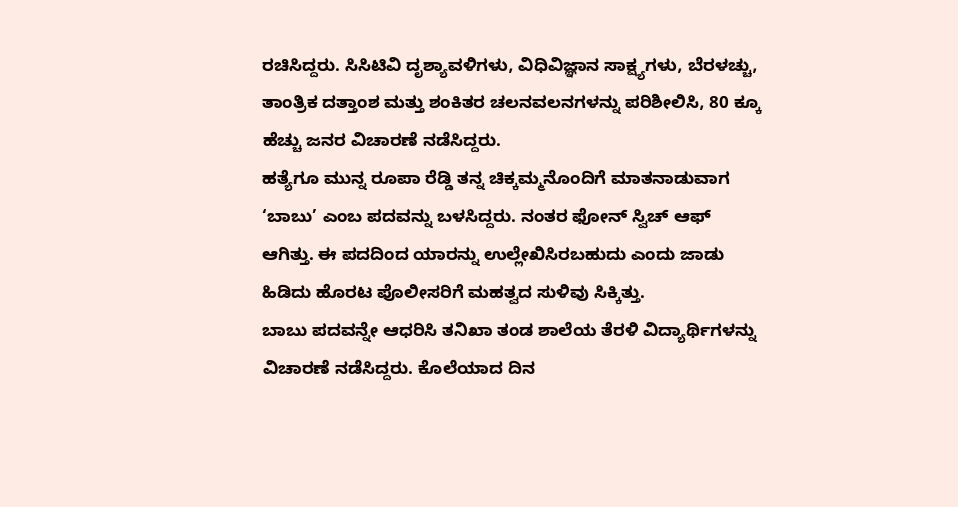ರಚಿಸಿದ್ದರು. ಸಿಸಿಟಿವಿ ದೃಶ್ಯಾವಳಿಗಳು, ವಿಧಿವಿಜ್ಞಾನ ಸಾಕ್ಷ್ಯಗಳು, ಬೆರಳಚ್ಚು, ತಾಂತ್ರಿಕ ದತ್ತಾಂಶ ಮತ್ತು ಶಂಕಿತರ ಚಲನವಲನಗಳನ್ನು ಪರಿಶೀಲಿಸಿ, 80 ಕ್ಕೂ ಹೆಚ್ಚು ಜನರ ವಿಚಾರಣೆ ನಡೆಸಿದ್ದರು.
ಹತ್ಯೆಗೂ ಮುನ್ನ ರೂಪಾ ರೆಡ್ಡಿ ತನ್ನ ಚಿಕ್ಕಮ್ಮನೊಂದಿಗೆ ಮಾತನಾಡುವಾಗ ‘ಬಾಬು’ ಎಂಬ ಪದವನ್ನು ಬಳಸಿದ್ದರು. ನಂತರ ಫೋನ್ ಸ್ವಿಚ್ ಆಫ್ ಆಗಿತ್ತು. ಈ ಪದದಿಂದ ಯಾರನ್ನು ಉಲ್ಲೇಖಿಸಿರಬಹುದು ಎಂದು ಜಾಡು ಹಿಡಿದು ಹೊರಟ ಪೊಲೀಸರಿಗೆ ಮಹತ್ವದ ಸುಳಿವು ಸಿಕ್ಕಿತ್ತು.
ಬಾಬು ಪದವನ್ನೇ ಆಧರಿಸಿ ತನಿಖಾ ತಂಡ ಶಾಲೆಯ ತೆರಳಿ ವಿದ್ಯಾರ್ಥಿಗಳನ್ನು ವಿಚಾರಣೆ ನಡೆಸಿದ್ದರು. ಕೊಲೆಯಾದ ದಿನ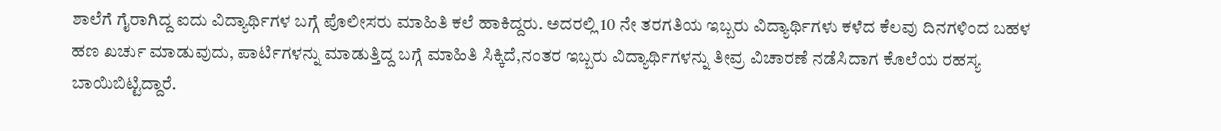ಶಾಲೆಗೆ ಗೈರಾಗಿದ್ದ ಐದು ವಿದ್ಯಾರ್ಥಿಗಳ ಬಗ್ಗೆ ಪೊಲೀಸರು ಮಾಹಿತಿ ಕಲೆ ಹಾಕಿದ್ದರು. ಅದರಲ್ಲಿ 10 ನೇ ತರಗತಿಯ ಇಬ್ಬರು ವಿದ್ಯಾರ್ಥಿಗಳು ಕಳೆದ ಕೆಲವು ದಿನಗಳಿಂದ ಬಹಳ ಹಣ ಖರ್ಚು ಮಾಡುವುದು, ಪಾರ್ಟಿಗಳನ್ನು ಮಾಡುತ್ತಿದ್ದ ಬಗ್ಗೆ ಮಾಹಿತಿ ಸಿಕ್ಕಿದೆ,ನಂತರ ಇಬ್ಬರು ವಿದ್ಯಾರ್ಥಿಗಳನ್ನು ತೀವ್ರ ವಿಚಾರಣೆ ನಡೆಸಿದಾಗ ಕೊಲೆಯ ರಹಸ್ಯ ಬಾಯಿಬಿಟ್ಟಿದ್ದಾರೆ.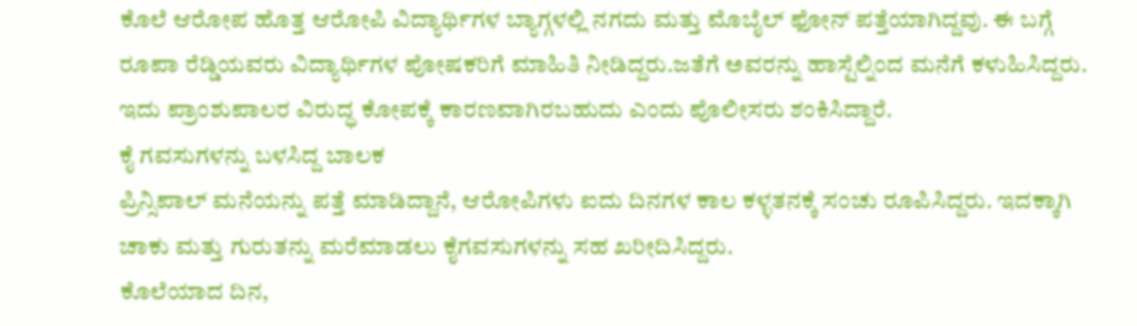ಕೊಲೆ ಆರೋಪ ಹೊತ್ತ ಆರೋಪಿ ವಿದ್ಯಾರ್ಥಿಗಳ ಬ್ಯಾಗ್ಗಳಲ್ಲಿ ನಗದು ಮತ್ತು ಮೊಬೈಲ್ ಫೋನ್ ಪತ್ತೆಯಾಗಿದ್ದವು. ಈ ಬಗ್ಗೆ ರೂಪಾ ರೆಡ್ಡಿಯವರು ವಿದ್ಯಾರ್ಥಿಗಳ ಪೋಷಕರಿಗೆ ಮಾಹಿತಿ ನೀಡಿದ್ದರು.ಜತೆಗೆ ಅವರನ್ನು ಹಾಸ್ಟೆಲ್ನಿಂದ ಮನೆಗೆ ಕಳುಹಿಸಿದ್ದರು. ಇದು ಪ್ರಾಂಶುಪಾಲರ ವಿರುದ್ಧ ಕೋಪಕ್ಕೆ ಕಾರಣವಾಗಿರಬಹುದು ಎಂದು ಪೊಲೀಸರು ಶಂಕಿಸಿದ್ದಾರೆ.
ಕೈ ಗವಸುಗಳನ್ನು ಬಳಸಿದ್ದ ಬಾಲಕ
ಪ್ರಿನ್ಸಿಪಾಲ್ ಮನೆಯನ್ನು ಪತ್ತೆ ಮಾಡಿದ್ದಾನೆ, ಆರೋಪಿಗಳು ಐದು ದಿನಗಳ ಕಾಲ ಕಳ್ಳತನಕ್ಕೆ ಸಂಚು ರೂಪಿಸಿದ್ದರು. ಇದಕ್ಕಾಗಿ ಚಾಕು ಮತ್ತು ಗುರುತನ್ನು ಮರೆಮಾಡಲು ಕೈಗವಸುಗಳನ್ನು ಸಹ ಖರೀದಿಸಿದ್ದರು.
ಕೊಲೆಯಾದ ದಿನ,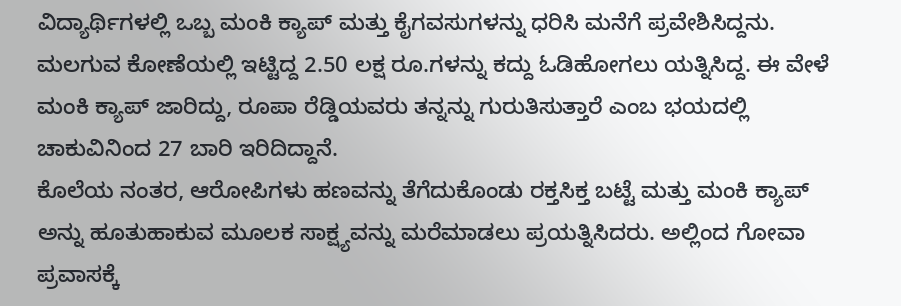ವಿದ್ಯಾರ್ಥಿಗಳಲ್ಲಿ ಒಬ್ಬ ಮಂಕಿ ಕ್ಯಾಪ್ ಮತ್ತು ಕೈಗವಸುಗಳನ್ನು ಧರಿಸಿ ಮನೆಗೆ ಪ್ರವೇಶಿಸಿದ್ದನು. ಮಲಗುವ ಕೋಣೆಯಲ್ಲಿ ಇಟ್ಟಿದ್ದ 2.50 ಲಕ್ಷ ರೂ.ಗಳನ್ನು ಕದ್ದು ಓಡಿಹೋಗಲು ಯತ್ನಿಸಿದ್ದ. ಈ ವೇಳೆ ಮಂಕಿ ಕ್ಯಾಪ್ ಜಾರಿದ್ದು, ರೂಪಾ ರೆಡ್ಡಿಯವರು ತನ್ನನ್ನು ಗುರುತಿಸುತ್ತಾರೆ ಎಂಬ ಭಯದಲ್ಲಿ ಚಾಕುವಿನಿಂದ 27 ಬಾರಿ ಇರಿದಿದ್ದಾನೆ.
ಕೊಲೆಯ ನಂತರ, ಆರೋಪಿಗಳು ಹಣವನ್ನು ತೆಗೆದುಕೊಂಡು ರಕ್ತಸಿಕ್ತ ಬಟ್ಟೆ ಮತ್ತು ಮಂಕಿ ಕ್ಯಾಪ್ ಅನ್ನು ಹೂತುಹಾಕುವ ಮೂಲಕ ಸಾಕ್ಷ್ಯವನ್ನು ಮರೆಮಾಡಲು ಪ್ರಯತ್ನಿಸಿದರು. ಅಲ್ಲಿಂದ ಗೋವಾ ಪ್ರವಾಸಕ್ಕೆ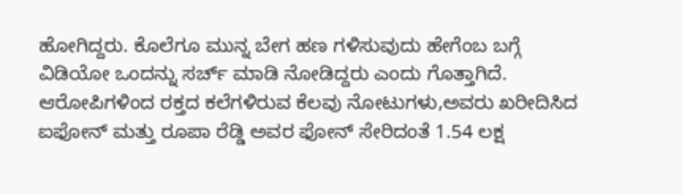ಹೋಗಿದ್ದರು. ಕೊಲೆಗೂ ಮುನ್ನ ಬೇಗ ಹಣ ಗಳಿಸುವುದು ಹೇಗೆಂಬ ಬಗ್ಗೆ ವಿಡಿಯೋ ಒಂದನ್ನು ಸರ್ಚ್ ಮಾಡಿ ನೋಡಿದ್ದರು ಎಂದು ಗೊತ್ತಾಗಿದೆ.
ಆರೋಪಿಗಳಿಂದ ರಕ್ತದ ಕಲೆಗಳಿರುವ ಕೆಲವು ನೋಟುಗಳು,ಅವರು ಖರೀದಿಸಿದ ಐಫೋನ್ ಮತ್ತು ರೂಪಾ ರೆಡ್ಡಿ ಅವರ ಫೋನ್ ಸೇರಿದಂತೆ 1.54 ಲಕ್ಷ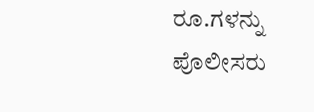ರೂ.ಗಳನ್ನು ಪೊಲೀಸರು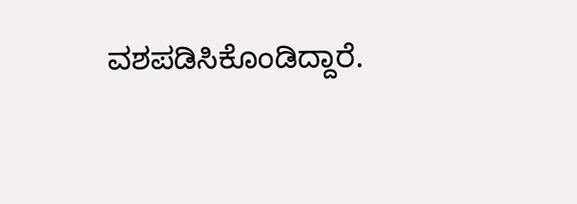ವಶಪಡಿಸಿಕೊಂಡಿದ್ದಾರೆ.